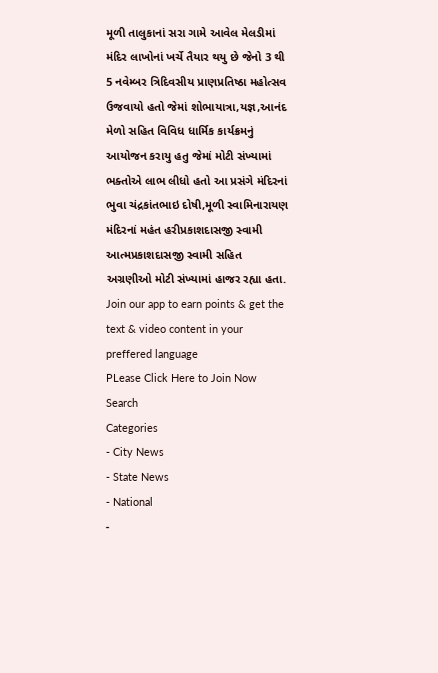મૂળી તાલુકાનાં સરા ગામે આવેલ મેલડીમાં મંદિર લાખોનાં ખર્ચે તૈયાર થયુ છે જેનો 3 થી 5 નવેમ્બર ત્રિદિવસીય પ્રાણપ્રતિષ્ઠા મહોત્સવ ઉજવાયો હતો જેમાં શોભાયાત્રા,યજ્ઞ,આનંદ મેળો સહિત વિવિધ ધાર્મિક કાર્યક્રમનું આયોજન કરાયુ હતુ જેમાં મોટી સંખ્યામાં ભક્તોએ લાભ લીધો હતો આ પ્રસંગે મંદિરનાં ભુવા ચંદ્રકાંતભાઇ દોષી,મૂળી સ્વામિનારાયણ મંદિરનાં મહંત હરીપ્રકાશદાસજી સ્વામી આત્મપ્રકાશદાસજી સ્વામી સહિત અગ્રણીઓ મોટી સંખ્યામાં હાજર રહ્યા હતા.
Join our app to earn points & get the text & video content in your preffered language
PLease Click Here to Join Now
Search
Categories
- City News
- State News
- National
-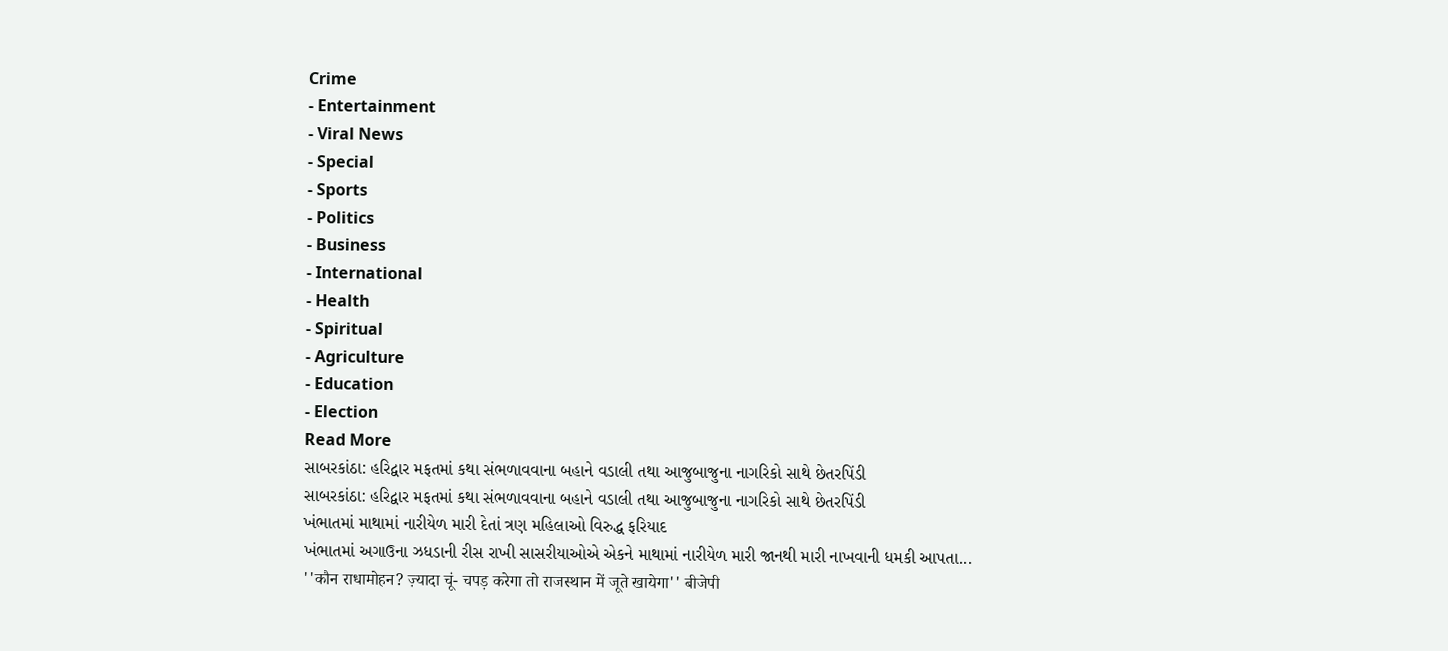Crime
- Entertainment
- Viral News
- Special
- Sports
- Politics
- Business
- International
- Health
- Spiritual
- Agriculture
- Education
- Election
Read More
સાબરકાંઠા: હરિદ્વાર મફતમાં કથા સંભળાવવાના બહાને વડાલી તથા આજુબાજુના નાગરિકો સાથે છેતરપિંડી
સાબરકાંઠા: હરિદ્વાર મફતમાં કથા સંભળાવવાના બહાને વડાલી તથા આજુબાજુના નાગરિકો સાથે છેતરપિંડી
ખંભાતમાં માથામાં નારીયેળ મારી દેતાં ત્રણ મહિલાઓ વિરુદ્ધ ફરિયાદ
ખંભાતમાં અગાઉના ઝધડાની રીસ રાખી સાસરીયાઓએ એકને માથામાં નારીયેળ મારી જાનથી મારી નાખવાની ધમકી આપતા...
''कौन राधामोहन? ज़्यादा चूं- चपड़ करेगा तो राजस्थान में जूते खायेगा'' बीजेपी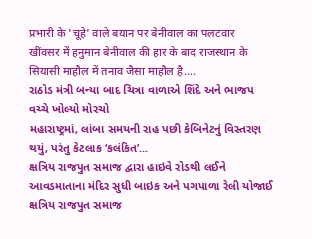प्रभारी के 'चूहे' वाले बयान पर बेनीवाल का पलटवार
खींवसर में हनुमान बेनीवाल की हार के बाद राजस्थान के सियासी माहौल में तनाव जैसा माहौल है....
રાઠોડ મંત્રી બન્યા બાદ ચિત્રા વાળાએ શિંદે અને ભાજપ વચ્ચે ખોલ્યો મોરચો
મહારાષ્ટ્રમાં, લાંબા સમયની રાહ પછી કેબિનેટનું વિસ્તરણ થયું, પરંતુ કેટલાક ‘કલંકિત’...
ક્ષત્રિય રાજપુત સમાજ દ્વારા હાઇવે રોડથી લઈને આવડમાતાના મંદિર સુધી બાઇક અને પગપાળા રેલી યોજાઈ
ક્ષત્રિય રાજપુત સમાજ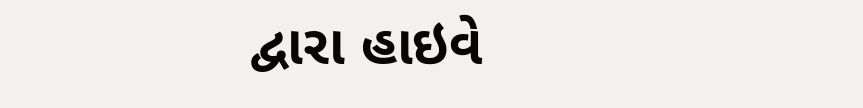દ્વારા હાઇવે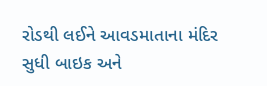રોડથી લઈને આવડમાતાના મંદિર સુધી બાઇક અને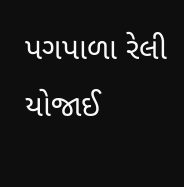પગપાળા રેલી યોજાઈ